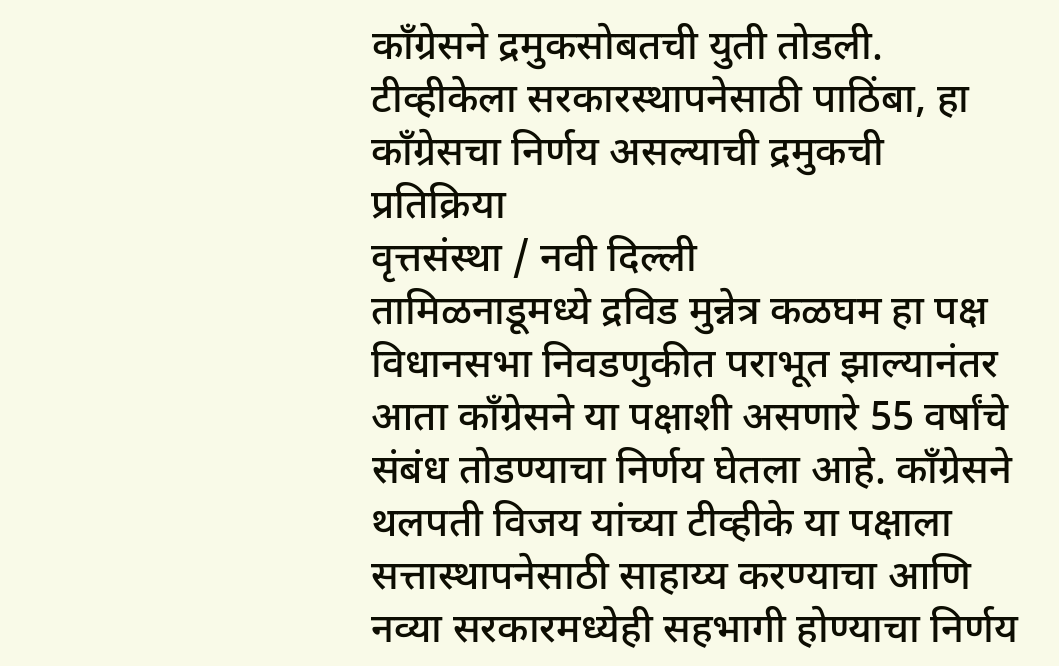काँग्रेसने द्रमुकसोबतची युती तोडली.
टीव्हीकेला सरकारस्थापनेसाठी पाठिंबा, हा काँग्रेसचा निर्णय असल्याची द्रमुकची प्रतिक्रिया
वृत्तसंस्था / नवी दिल्ली
तामिळनाडूमध्ये द्रविड मुन्नेत्र कळघम हा पक्ष विधानसभा निवडणुकीत पराभूत झाल्यानंतर आता काँग्रेसने या पक्षाशी असणारे 55 वर्षांचे संबंध तोडण्याचा निर्णय घेतला आहे. काँग्रेसने थलपती विजय यांच्या टीव्हीके या पक्षाला सत्तास्थापनेसाठी साहाय्य करण्याचा आणि नव्या सरकारमध्येही सहभागी होण्याचा निर्णय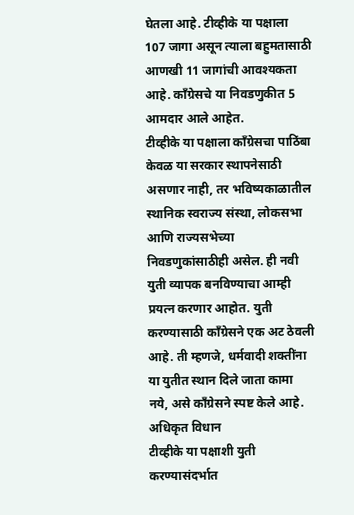घेतला आहे. टीव्हीके या पक्षाला 107 जागा असून त्याला बहुमतासाठी आणखी 11 जागांची आवश्यकता आहे. काँग्रेसचे या निवडणुकीत 5 आमदार आले आहेत.
टीव्हीके या पक्षाला काँग्रेसचा पाठिंबा केवळ या सरकार स्थापनेसाठी असणार नाही, तर भविष्यकाळातील स्थानिक स्वराज्य संस्था, लोकसभा आणि राज्यसभेच्या निवडणुकांसाठीही असेल. ही नवी युती व्यापक बनविण्याचा आम्ही प्रयत्न करणार आहोत. युती करण्यासाठी काँग्रेसने एक अट ठेवली आहे. ती म्हणजे, धर्मवादी शक्तींना या युतीत स्थान दिले जाता कामा नये, असे काँग्रेसने स्पष्ट केले आहे.
अधिकृत विधान
टीव्हीके या पक्षाशी युती करण्यासंदर्भात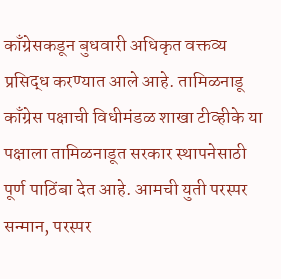काँग्रेसकडून बुधवारी अधिकृत वक्तव्य प्रसिद्ध करण्यात आले आहे. तामिळनाडू काँग्रेस पक्षाची विधीमंडळ शाखा टीव्हीके या पक्षाला तामिळनाडूत सरकार स्थापनेसाठी पूर्ण पाठिंबा देत आहे. आमची युती परस्पर सन्मान, परस्पर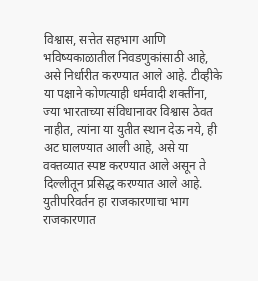विश्वास, सत्तेत सहभाग आणि भविष्यकाळातील निवडणुकांसाठी आहे, असे निर्धारीत करण्यात आले आहे. टीव्हीके या पक्षाने कोणत्याही धर्मवादी शक्तींना, ज्या भारताच्या संविधानावर विश्वास ठेवत नाहीत, त्यांना या युतीत स्थान देऊ नये, ही अट घालण्यात आली आहे, असे या वक्तव्यात स्पष्ट करण्यात आले असून ते दिल्लीतून प्रसिद्ध करण्यात आले आहे.
युतीपरिवर्तन हा राजकारणाचा भाग
राजकारणात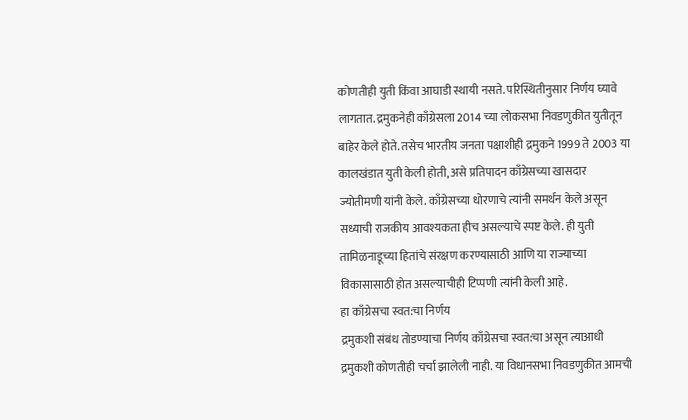कोणतीही युती किंवा आघाडी स्थायी नसते. परिस्थितीनुसार निर्णय घ्यावे लागतात. द्रमुकनेही काँग्रेसला 2014 च्या लोकसभा निवडणुकीत युतीतून बाहेर केले होते. तसेच भारतीय जनता पक्षाशीही द्रमुकने 1999 ते 2003 या कालखंडात युती केली होती, असे प्रतिपादन काँग्रेसच्या खासदार ज्योतीमणी यांनी केले. काँग्रेसच्या धोरणाचे त्यांनी समर्थन केले असून सध्याची राजकीय आवश्यकता हीच असल्याचे स्पष्ट केले. ही युती तामिळनाडूच्या हितांचे संरक्षण करण्यासाठी आणि या राज्याच्या विकासासाठी होत असल्याचीही टिप्पणी त्यांनी केली आहे.
हा काँग्रेसचा स्वत:चा निर्णय
द्रमुकशी संबंध तोडण्याचा निर्णय काँग्रेसचा स्वत:चा असून त्याआधी द्रमुकशी कोणतीही चर्चा झालेली नाही. या विधानसभा निवडणुकीत आमची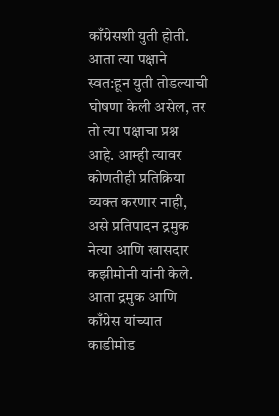काँग्रेसशी युती होती. आता त्या पक्षाने स्वत:हून युती तोडल्याची घोषणा केली असेल, तर तो त्या पक्षाचा प्रश्न आहे. आम्ही त्यावर कोणतीही प्रतिक्रिया व्यक्त करणार नाही, असे प्रतिपादन द्रमुक नेत्या आणि खासदार कझीमोनी यांनी केले. आता द्रमुक आणि काँग्रेस यांच्यात काडीमोड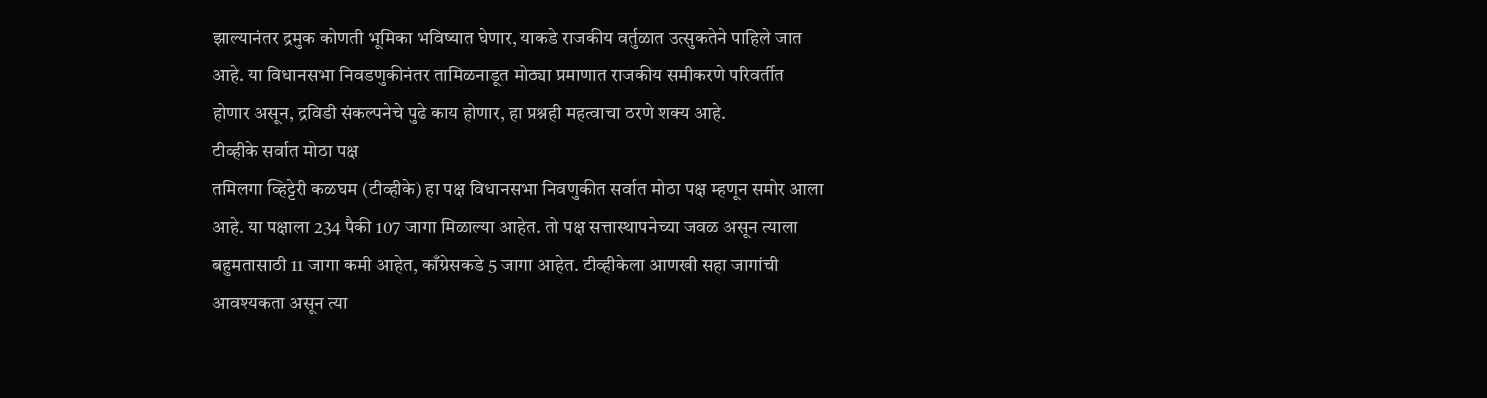झाल्यानंतर द्रमुक कोणती भूमिका भविष्यात घेणार, याकडे राजकीय वर्तुळात उत्सुकतेने पाहिले जात आहे. या विधानसभा निवडणुकीनंतर तामिळनाडूत मोठ्या प्रमाणात राजकीय समीकरणे परिवर्तीत होणार असून, द्रविडी संकल्पनेचे पुढे काय होणार, हा प्रश्नही महत्वाचा ठरणे शक्य आहे.
टीव्हीके सर्वात मोठा पक्ष
तमिलगा व्हिट्टेरी कळघम (टीव्हीके) हा पक्ष विधानसभा निवणुकीत सर्वात मोठा पक्ष म्हणून समोर आला आहे. या पक्षाला 234 पैकी 107 जागा मिळाल्या आहेत. तो पक्ष सत्तास्थापनेच्या जवळ असून त्याला बहुमतासाठी 11 जागा कमी आहेत, काँग्रेसकडे 5 जागा आहेत. टीव्हीकेला आणखी सहा जागांची आवश्यकता असून त्या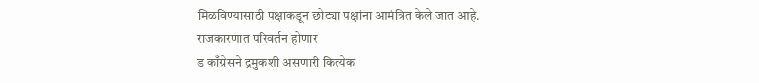मिळविण्यासाठी पक्षाकडून छोट्या पक्षांना आमंत्रित केले जात आहे.
राजकारणात परिवर्तन होणार
ड काँग्रेसने द्रमुकशी असणारी कित्येक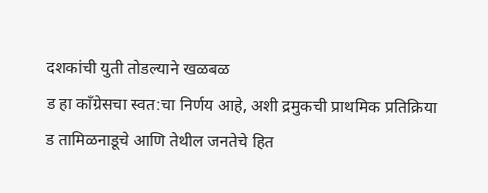दशकांची युती तोडल्याने खळबळ
ड हा काँग्रेसचा स्वत:चा निर्णय आहे, अशी द्रमुकची प्राथमिक प्रतिक्रिया
ड तामिळनाडूचे आणि तेथील जनतेचे हित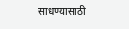साधण्यासाठी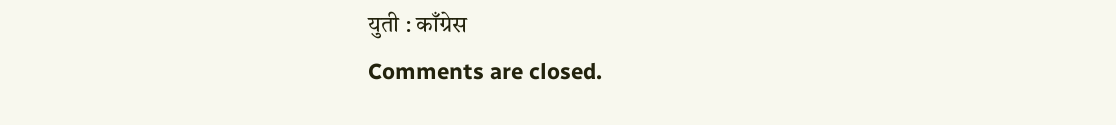युती : काँग्रेस
Comments are closed.